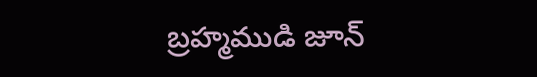బ్రహ్మముడి జూన్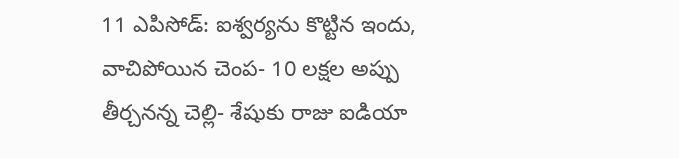11 ఎపిసోడ్: ఐశ్వర్యను కొట్టిన ఇందు, వాచిపోయిన చెంప- 10 లక్షల అప్పు తీర్చనన్న చెల్లి- శేషుకు రాజు ఐడియా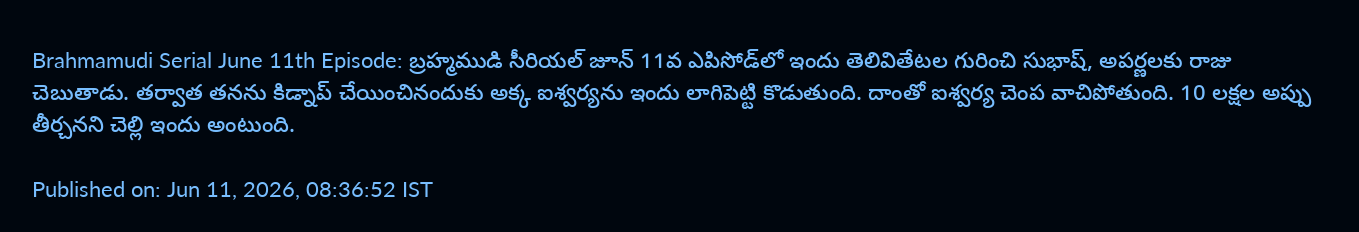Brahmamudi Serial June 11th Episode: బ్రహ్మముడి సీరియల్ జూన్ 11వ ఎపిసోడ్‌‌లో ఇందు తెలివితేటల గురించి సుభాష్, అపర్ణలకు రాజు చెబుతాడు. తర్వాత తనను కిడ్నాప్ చేయించినందుకు అక్క ఐశ్వర్యను ఇందు లాగిపెట్టి కొడుతుంది. దాంతో ఐశ్వర్య చెంప వాచిపోతుంది. 10 లక్షల అప్పు తీర్చనని చెల్లి ఇందు అంటుంది.

Published on: Jun 11, 2026, 08:36:52 IST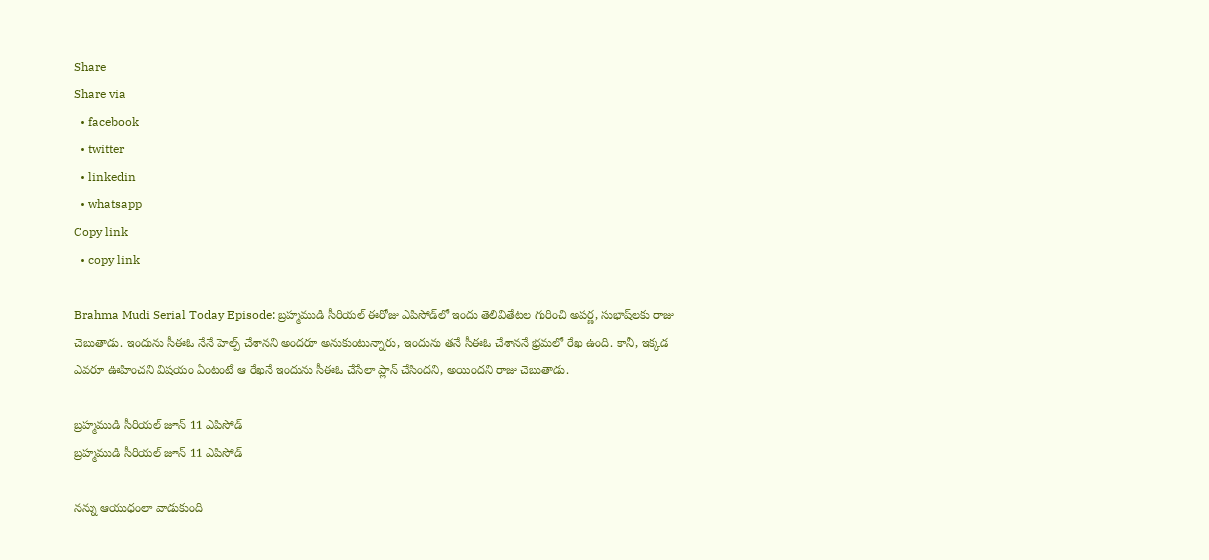Share
Share via
  • facebook
  • twitter
  • linkedin
  • whatsapp
Copy link
  • copy link

Brahma Mudi Serial Today Episode: బ్రహ్మముడి సీరియల్ ఈరోజు ఎపిసోడ్‌లో ఇందు తెలివితేటల గురించి అపర్ణ, సుభాష్‌లకు రాజు చెబుతాడు. ఇందును సీఈఓ నేనే హెల్ప్ చేశానని అందరూ అనుకుంటున్నారు, ఇందును తనే సీఈఓ చేశాననే భ్రమలో రేఖ ఉంది. కానీ, ఇక్కడ ఎవరూ ఊహించని విషయం ఏంటంటే ఆ రేఖనే ఇందును సీఈఓ చేసేలా ప్లాన్ చేసిందని, అయిందని రాజు చెబుతాడు.

బ్రహ్మముడి సీరియల్ జూన్ 11 ఎపిసోడ్
బ్రహ్మముడి సీరియల్ జూన్ 11 ఎపిసోడ్

నన్ను ఆయుధంలా వాడుకుంది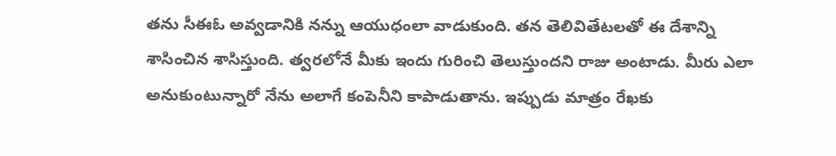తను సీఈఓ అవ్వడానికి నన్ను ఆయుధంలా వాడుకుంది. తన తెలివితేటలతో ఈ దేశాన్ని శాసించిన శాసిస్తుంది. త్వరలోనే మీకు ఇందు గురించి తెలుస్తుందని రాజు అంటాడు. మీరు ఎలా అనుకుంటున్నారో నేను అలాగే కంపెనీని కాపాడుతాను. ఇప్పుడు మాత్రం రేఖకు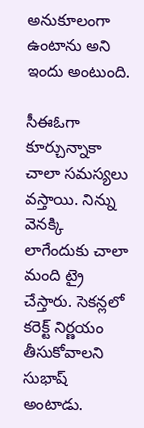అనుకూలంగా ఉంటాను అని ఇందు అంటుంది.

సీఈఓగా కూర్చున్నాకా చాలా సమస్యలు వస్తాయి. నిన్ను వెనక్కి లాగేందుకు చాలా మంది ట్రై చేస్తారు. సెకన్లలో కరెక్ట్ నిర్ణయం తీసుకోవాలని సుభాష్ అంటాడు.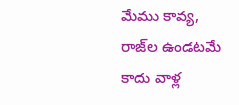మేము కావ్య, రాజ్‌ల ఉండటమే కాదు వాళ్ల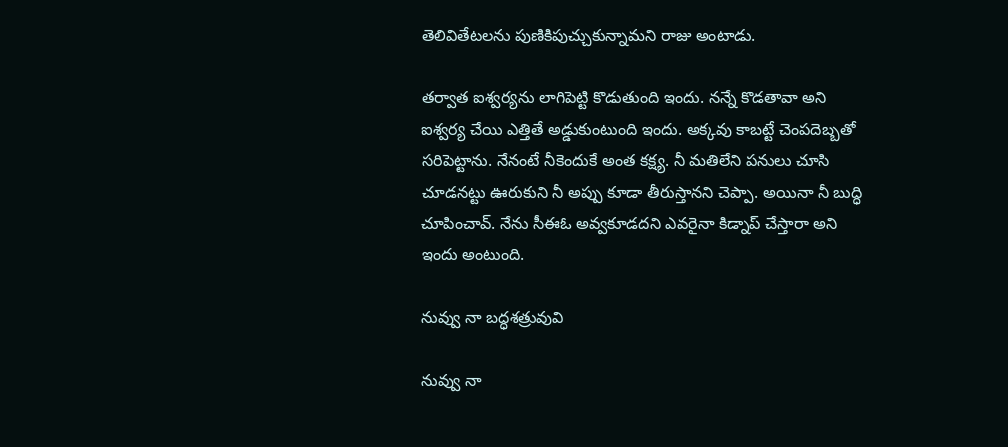తెలివితేటలను పుణికిపుచ్చుకున్నామని రాజు అంటాడు.

తర్వాత ఐశ్వర్యను లాగిపెట్టి కొడుతుంది ఇందు. నన్నే కొడతావా అని ఐశ్వర్య చేయి ఎత్తితే అడ్డుకుంటుంది ఇందు. అక్కవు కాబట్టే చెంపదెబ్బతో సరిపెట్టాను. నేనంటే నీకెందుకే అంత కక్ష్య. నీ మతిలేని పనులు చూసి చూడనట్టు ఊరుకుని నీ అప్పు కూడా తీరుస్తానని చెప్పా. అయినా నీ బుద్ధి చూపించావ్. నేను సీఈఓ అవ్వకూడదని ఎవరైనా కిడ్నాప్ చేస్తారా అని ఇందు అంటుంది.

నువ్వు నా బద్ధశత్రువువి

నువ్వు నా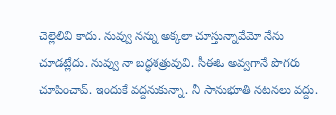చెల్లెలివి కాదు. నువ్వు నన్ను అక్కలా చూస్తున్నావేమో నేను చూడట్లేదు. నువ్వు నా బద్ధశత్రువువి. సీఈఓ అవ్వగానే పొగరు చూపించావ్. ఇందుకే వద్దనుకున్నా. నీ సానుభూతి నటనలు వద్దు.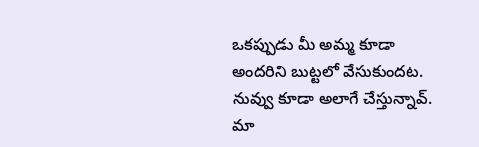ఒకప్పుడు మీ అమ్మ కూడా అందరిని బుట్టలో వేసుకుందట. నువ్వు కూడా అలాగే చేస్తున్నావ్. మా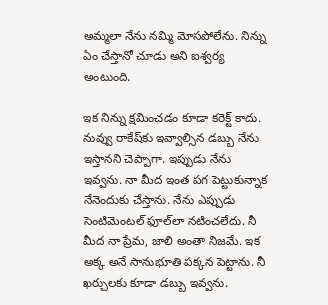అమ్మలా నేను నమ్మి మోసపోలేను. నిన్ను ఏం చేస్తానో చూడు అని ఐశ్వర్య అంటుంది.

ఇక నిన్ను క్షమించడం కూడా కరెక్ట్ కాదు. నువ్వు రాకేష్‌కు ఇవ్వాల్సిన డబ్బు నేను ఇస్తానని చెప్పాగా. ఇప్పుడు నేను ఇవ్వను. నా మీద ఇంత పగ పెట్టుకున్నాక నేనెందుకు చేస్తాను. నేను ఎప్పుడు సెంటిమెంటల్ ఫూల్‌లా నటించలేదు. నీ మీద నా ప్రేమ, జాలి అంతా నిజమే. ఇక అక్క అనే సానుభూతి పక్కన పెట్టాను. నీ ఖర్చులకు కూడా డబ్బు ఇవ్వను.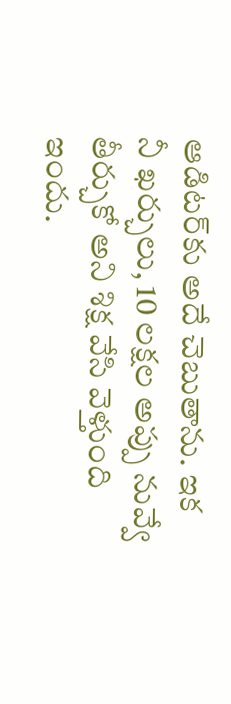ఆడిటర్‌కు అదే చెబుతాను. ఇక నీ ఖర్చులు, 10 లక్షల అప్పు నువ్వే తీర్చుకో అని శిక్ష వేసి వెళ్తుంది ఇందు.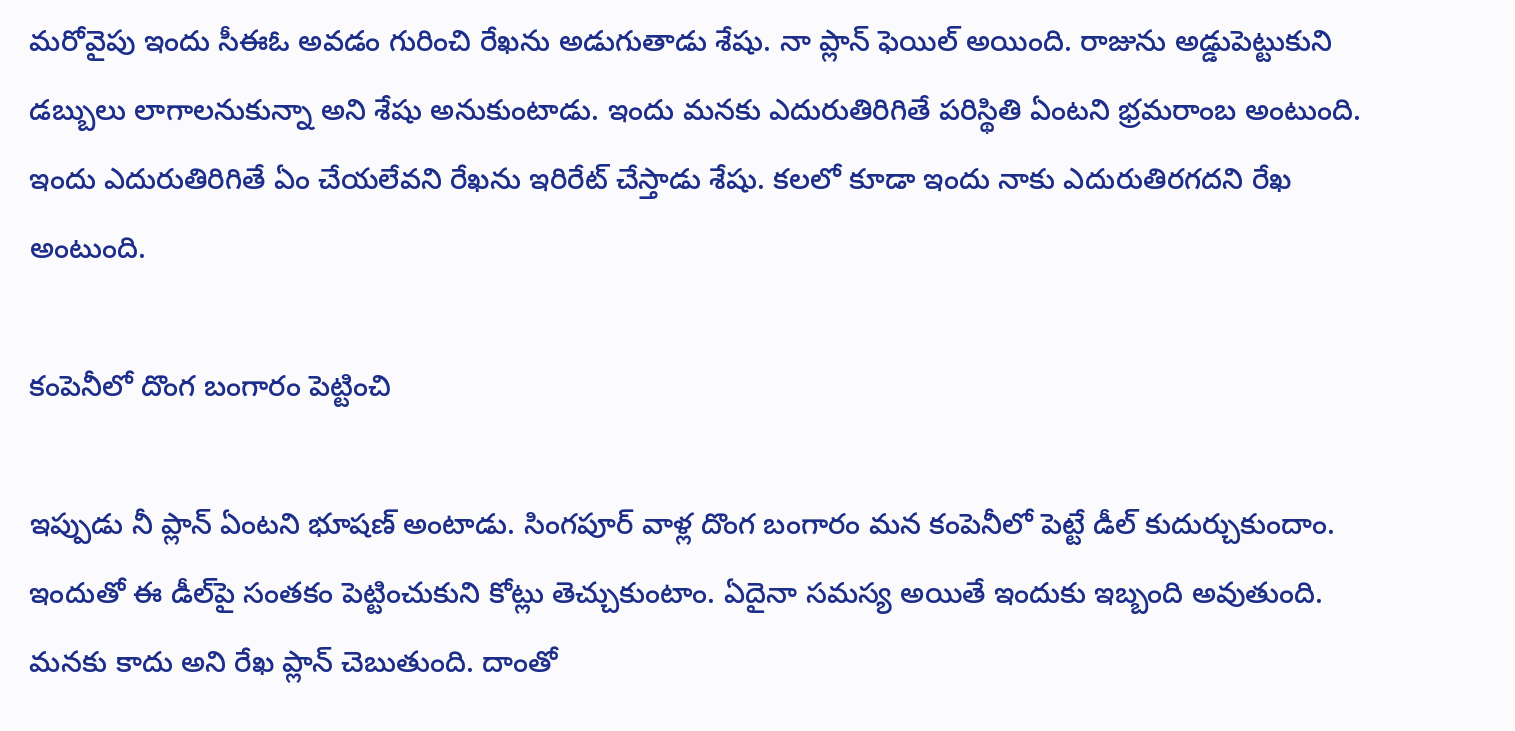మరోవైపు ఇందు సీఈఓ అవడం గురించి రేఖను అడుగుతాడు శేషు. నా ప్లాన్ ఫెయిల్ అయింది. రాజును అడ్డుపెట్టుకుని డబ్బులు లాగాలనుకున్నా అని శేషు అనుకుంటాడు. ఇందు మనకు ఎదురుతిరిగితే పరిస్థితి ఏంటని భ్రమరాంబ అంటుంది. ఇందు ఎదురుతిరిగితే ఏం చేయలేవని రేఖను ఇరిరేట్ చేస్తాడు శేషు. కలలో కూడా ఇందు నాకు ఎదురుతిరగదని రేఖ అంటుంది.

కంపెనీలో దొంగ బంగారం పెట్టించి

ఇప్పుడు నీ ప్లాన్ ఏంటని భూషణ్ అంటాడు. సింగపూర్ వాళ్ల దొంగ బంగారం మన కంపెనీలో పెట్టే డీల్ కుదుర్చుకుందాం. ఇందుతో ఈ డీల్‌పై సంతకం పెట్టించుకుని కోట్లు తెచ్చుకుంటాం. ఏదైనా సమస్య అయితే ఇందుకు ఇబ్బంది అవుతుంది. మనకు కాదు అని రేఖ ప్లాన్ చెబుతుంది. దాంతో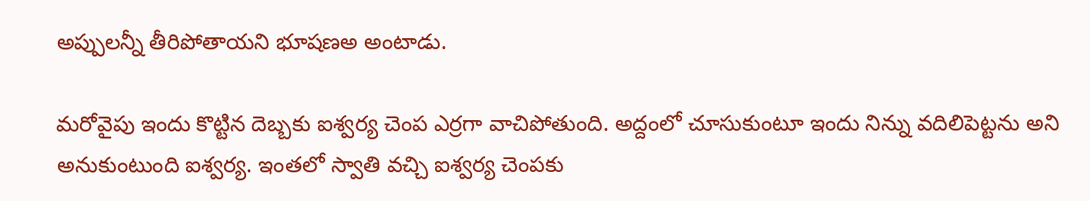అప్పులన్నీ తీరిపోతాయని భూషణఅ అంటాడు.

మరోవైపు ఇందు కొట్టిన దెబ్బకు ఐశ్వర్య చెంప ఎర్రగా వాచిపోతుంది. అద్దంలో చూసుకుంటూ ఇందు నిన్ను వదిలిపెట్టను అని అనుకుంటుంది ఐశ్వర్య. ఇంతలో స్వాతి వచ్చి ఐశ్వర్య చెంపకు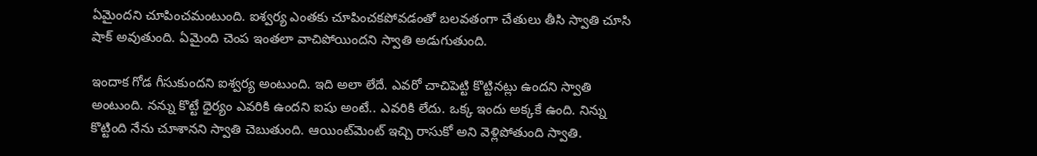ఏమైందని చూపించమంటుంది. ఐశ్వర్య ఎంతకు చూపించకపోవడంతో బలవతంగా చేతులు తీసి స్వాతి చూసి షాక్ అవుతుంది. ఏమైంది చెంప ఇంతలా వాచిపోయిందని స్వాతి అడుగుతుంది.

ఇందాక గోడ గీసుకుందని ఐశ్వర్య అంటుంది. ఇది అలా లేదే. ఎవరో చాచిపెట్టి కొట్టినట్లు ఉందని స్వాతి అంటుంది. నన్ను కొట్టే ధైర్యం ఎవరికి ఉందని ఐషు అంటే.. ఎవరికి లేదు. ఒక్క ఇందు అక్కకే ఉంది. నిన్ను కొట్టింది నేను చూశానని స్వాతి చెబుతుంది. ఆయింట్‌మెంట్ ఇచ్చి రాసుకో అని వెళ్లిపోతుంది స్వాతి.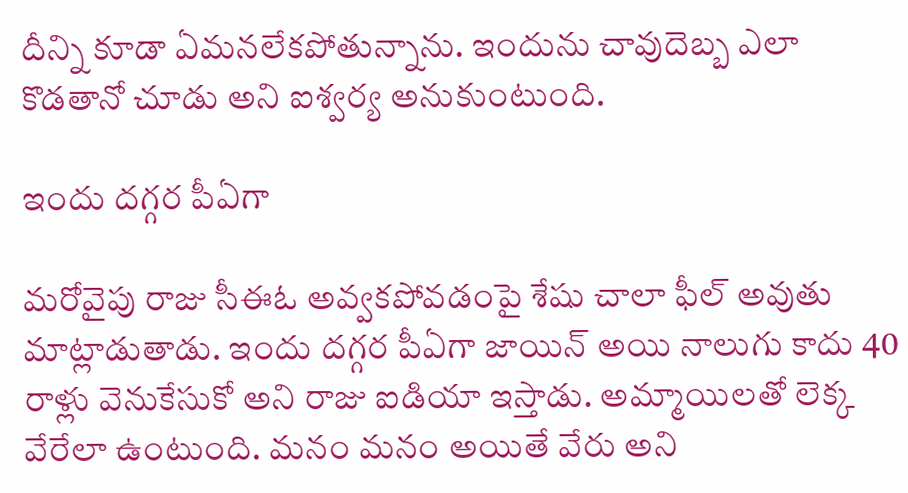దీన్ని కూడా ఏమనలేకపోతున్నాను. ఇందును చావుదెబ్బ ఎలా కొడతానో చూడు అని ఐశ్వర్య అనుకుంటుంది.

ఇందు దగ్గర పీఏగా

మరోవైపు రాజు సీఈఓ అవ్వకపోవడంపై శేషు చాలా ఫీల్ అవుతు మాట్లాడుతాడు. ఇందు దగ్గర పీఏగా జాయిన్ అయి నాలుగు కాదు 40 రాళ్లు వెనుకేసుకో అని రాజు ఐడియా ఇస్తాడు. అమ్మాయిలతో లెక్క వేరేలా ఉంటుంది. మనం మనం అయితే వేరు అని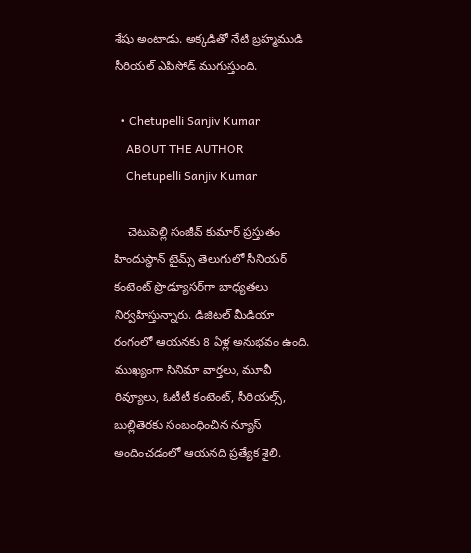శేషు అంటాడు. అక్కడితో నేటి బ్రహ్మముడి సీరియల్ ఎపిసోడ్ ముగుస్తుంది.

  • Chetupelli Sanjiv Kumar
    ABOUT THE AUTHOR
    Chetupelli Sanjiv Kumar

    చెటుపెల్లి సంజీవ్ కుమార్ ప్రస్తుతం హిందుస్థాన్ టైమ్స్ తెలుగులో సీనియర్ కంటెంట్ ప్రొడ్యూసర్‌గా బాధ్యతలు నిర్వహిస్తున్నారు. డిజిటల్ మీడియా రంగంలో ఆయనకు 8 ఏళ్ల అనుభవం ఉంది. ముఖ్యంగా సినిమా వార్తలు, మూవీ రివ్యూలు, ఓటీటీ కంటెంట్, సీరియల్స్, బుల్లితెరకు సంబంధించిన న్యూస్ అందించడంలో ఆయనది ప్రత్యేక శైలి.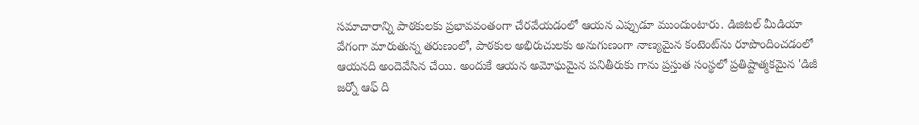సమాచారాన్ని పాఠకులకు ప్రభావవంతంగా చేరవేయడంలో ఆయన ఎప్పుడూ ముందుంటారు. డిజిటల్ మీడియా వేగంగా మారుతున్న తరుణంలో, పాఠకుల అభిరుచులకు అనుగుణంగా నాణ్యమైన కంటెంట్‌ను రూపొందించడంలో ఆయనది అందెవేసిన చేయి. అందుకే ఆయన అమోఘమైన పనితీరుకు గాను ప్రస్తుత సంస్థలో ప్రతిష్టాత్మకమైన 'డిజీ జర్నో ఆఫ్ ది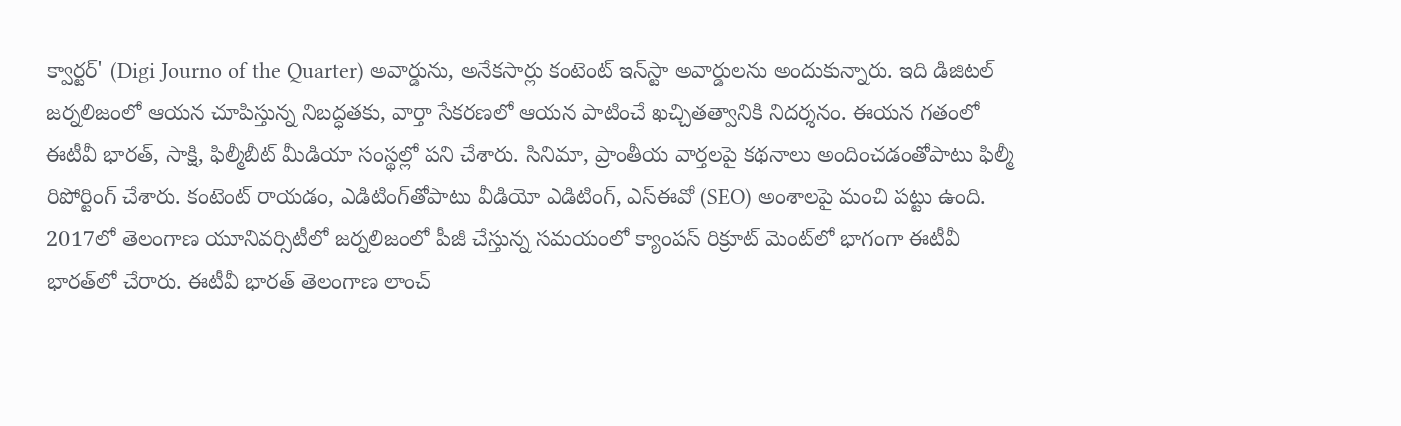క్వార్టర్' (Digi Journo of the Quarter) అవార్డును, అనేకసార్లు కంటెంట్ ఇన్‌స్టా అవార్డులను అందుకున్నారు. ఇది డిజిటల్ జర్నలిజంలో ఆయన చూపిస్తున్న నిబద్ధతకు, వార్తా సేకరణలో ఆయన పాటించే ఖచ్చితత్వానికి నిదర్శనం. ఈయన గతంలో ఈటీవీ భారత్, సాక్షి, ఫిల్మీబీట్ మీడియా సంస్థల్లో పని చేశారు. సినిమా, ప్రాంతీయ వార్తలపై కథనాలు అందించడంతోపాటు ఫిల్మీ రిపోర్టింగ్ చేశారు. కంటెంట్ రాయడం, ఎడిటింగ్‌తోపాటు వీడియో ఎడిటింగ్, ఎస్‌ఈవో (SEO) అంశాలపై మంచి పట్టు ఉంది. 2017లో తెలంగాణ యూనివర్సిటీలో జర్నలిజంలో పీజీ చేస్తున్న సమయంలో క్యాంపస్ రిక్రూట్ మెంట్‌లో భాగంగా ఈటీవీ భారత్‌లో చేరారు. ఈటీవీ భారత్ తెలంగాణ లాంచ్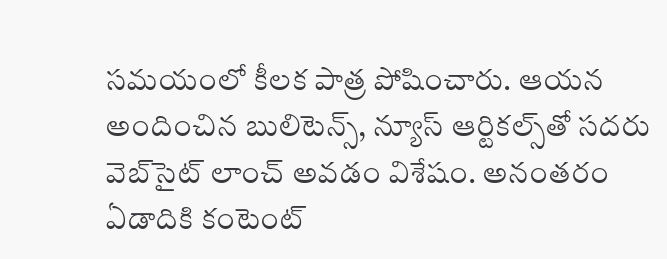సమయంలో కీలక పాత్ర పోషించారు. ఆయన అందించిన బులిటెన్స్, న్యూస్ ఆర్టికల్స్‌తో సదరు వెబ్‌సైట్ లాంచ్ అవడం విశేషం. అనంతరం ఏడాదికి కంటెంట్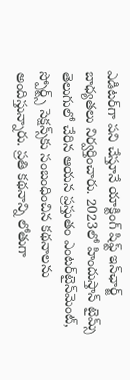ఎడిటర్‌గా పని చేస్తూనే యాక్టింగ్ షిఫ్ట్ ఇన్‌ఛార్జ్ బాధ్యతలు నిర్వర్తించారు. 2023లో హిందుస్తాన్ టైమ్స్ తెలుగులో చేరిన ఆయన ప్రస్తుతం ఎంటర్‌టైన్‌మెంట్, స్పోర్ట్స్ సెక్షన్స్‌కు సంబంధించిన కథనాలను అందిస్తున్నారు. ప్రతి కథనాన్ని లోతుగా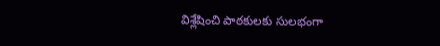విశ్లేషించి పాఠకులకు సులభంగా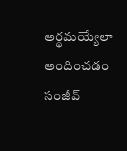అర్థమయ్యేలా అందించడం సంజీవ్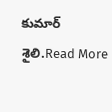కుమార్ శైలి.Read More